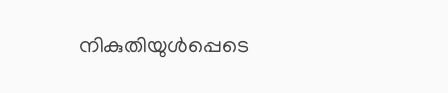നികുതിയുള്‍പ്പെടെ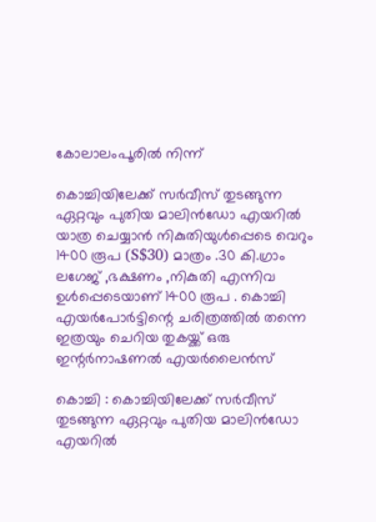കോലാലംപൂരില്‍ നിന്ന്

കൊച്ചിയിലേക്ക് സര്‍വീസ് തുടങ്ങുന്ന ഏറ്റവും പുതിയ മാലിന്‍ഡോ എയറില്‍ യാത്ര ചെയ്യാന്‍ നികുതിയുള്‍പ്പെടെ വെറും 1400 രൂപ (S$30) മാത്രം .30 കി.ഗ്രാം ലഗേജ് ,ഭക്ഷണം ,നികുതി എന്നിവ ഉള്‍പ്പെടെയാണ് 1400 രൂപ . കൊച്ചി എയര്‍പോര്‍ട്ടിന്റെ ചരിത്രത്തില്‍ തന്നെ ഇത്രയും ചെറിയ തുകയ്ക്ക് ഒരു ഇന്റര്‍നാഷണല്‍ എയര്‍ലൈന്‍സ്

കൊച്ചി : കൊച്ചിയിലേക്ക് സര്‍വീസ് തുടങ്ങുന്ന ഏറ്റവും പുതിയ മാലിന്‍ഡോ എയറില്‍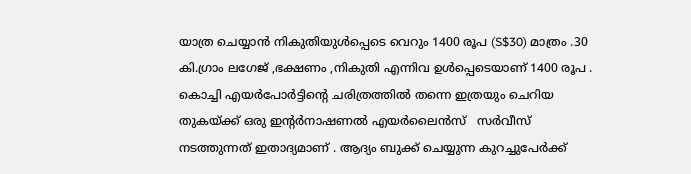യാത്ര ചെയ്യാന്‍ നികുതിയുള്‍പ്പെടെ വെറും 1400 രൂപ (S$30) മാത്രം .30 കി.ഗ്രാം ലഗേജ് ,ഭക്ഷണം ,നികുതി എന്നിവ ഉള്‍പ്പെടെയാണ് 1400 രൂപ .  കൊച്ചി എയര്‍പോര്‍ട്ടിന്റെ ചരിത്രത്തില്‍ തന്നെ ഇത്രയും ചെറിയ തുകയ്ക്ക് ഒരു ഇന്റര്‍നാഷണല്‍ എയര്‍ലൈന്‍സ്   സര്‍വീസ് നടത്തുന്നത് ഇതാദ്യമാണ് . ആദ്യം ബുക്ക്‌ ചെയ്യുന്ന കുറച്ചുപേര്‍ക്ക്‌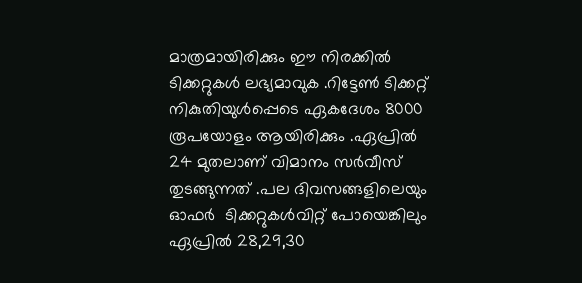മാത്രമായിരിക്കും ഈ നിരക്കില്‍ ടിക്കറ്റുകള്‍ ലഭ്യമാവുക .റിട്ടേണ്‍ ടിക്കറ്റ് നികുതിയുള്‍പ്പെടെ ഏകദേശം 8000 രൂപയോളം ആയിരിക്കും .ഏപ്രില്‍ 24 മുതലാണ്‌ വിമാനം സര്‍വീസ് തുടങ്ങുന്നത് .പല ദിവസങ്ങളിലെയും ഓഫര്‍  ടിക്കറ്റുകള്‍വിറ്റ് പോയെങ്കിലും ഏപ്രില്‍ 28,29,30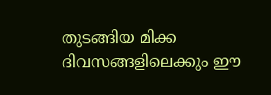തുടങ്ങിയ മിക്ക ദിവസങ്ങളിലെക്കും ഈ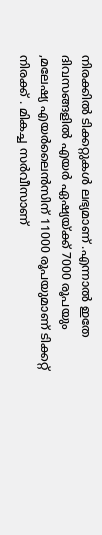നിരക്കില്‍ ടിക്കറ്റുകള്‍ ലഭ്യമാണ് .എന്നാല്‍ ഇതേ ദിവസങ്ങളില്‍ എയര്‍ ഏഷ്യയ്ക്ക് 7000 രൂപയും ,മലേഷ്യ എയര്‍ലൈന്‍സിന് 11000 രൂപയുമാണ് ടിക്കറ്റ് നിരക്ക് . മികച്ച സര്‍വീസാണ്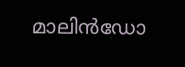മാലിന്‍ഡോ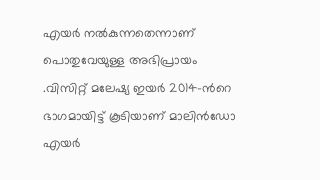എയര്‍ നല്‍കുന്നതെന്നാണ്  പൊതുവേയുള്ള അഭിപ്രായം .വിസിറ്റ് മലേഷ്യ ഇയര്‍ 2014-ന്‍റെ  ഭാഗമായിട്ട് കൂടിയാണ് മാലിന്‍ഡോ എയര്‍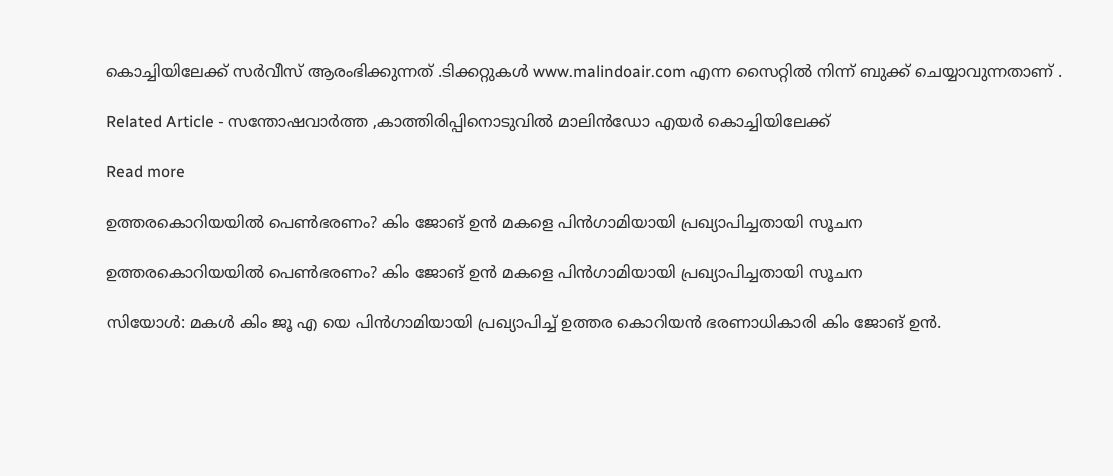കൊച്ചിയിലേക്ക് സര്‍വീസ് ആരംഭിക്കുന്നത് .ടിക്കറ്റുകള്‍ www.malindoair.com എന്ന സൈറ്റില്‍ നിന്ന് ബുക്ക്‌ ചെയ്യാവുന്നതാണ് .

Related Article - സന്തോഷവാര്‍ത്ത ,കാത്തിരിപ്പിനൊടുവില്‍ മാലിന്‍ഡോ എയര്‍ കൊച്ചിയിലേക്ക്

Read more

ഉത്തരകൊറിയയിൽ പെൺഭരണം? കിം ജോങ് ഉൻ മകളെ പിൻഗാമിയായി പ്രഖ്യാപിച്ചതായി സൂചന

ഉത്തരകൊറിയയിൽ പെൺഭരണം? കിം ജോങ് ഉൻ മകളെ പിൻഗാമിയായി പ്രഖ്യാപിച്ചതായി സൂചന

സിയോൾ: മകൾ കിം ജൂ എ യെ പിൻഗാമിയായി പ്രഖ്യാപിച്ച് ഉത്തര കൊറിയൻ ഭരണാധികാരി കിം ജോങ് ഉൻ.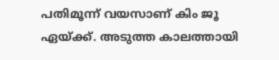പതിമൂന്ന് വയസാണ് കിം ജൂ ഏയ്ക്ക്. അടുത്ത കാലത്തായി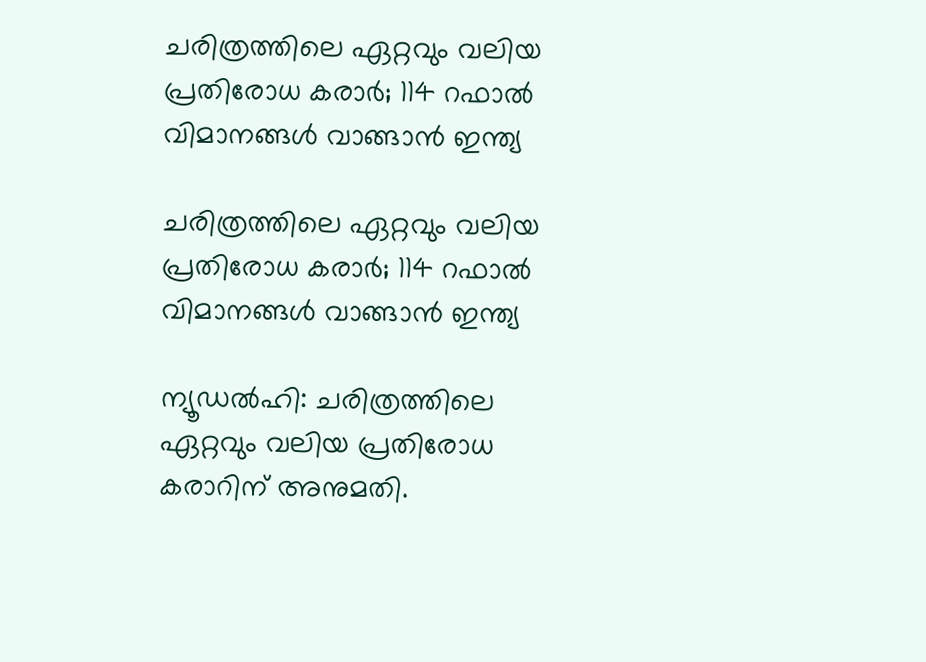ചരിത്രത്തിലെ ഏറ്റവും വലിയ പ്രതിരോധ കരാർ; 114 റഫാല്‍ വിമാനങ്ങള്‍ വാങ്ങാന്‍ ഇന്ത്യ

ചരിത്രത്തിലെ ഏറ്റവും വലിയ പ്രതിരോധ കരാർ; 114 റഫാല്‍ വിമാനങ്ങള്‍ വാങ്ങാന്‍ ഇന്ത്യ

ന്യൂഡൽഹി: ചരിത്രത്തിലെ ഏറ്റവും വലിയ പ്രതിരോധ കരാറിന് അനുമതി.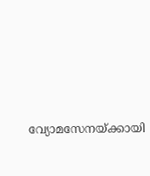വ്യോമസേനയ്ക്കായി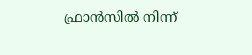ഫ്രാൻസിൽ നിന്ന്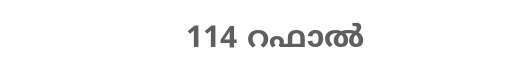114 റഫാല്‍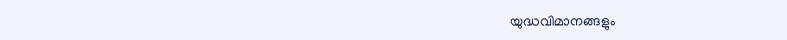യുദ്ധവിമാനങ്ങളും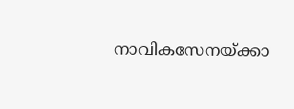നാവികസേനയ്ക്കാ